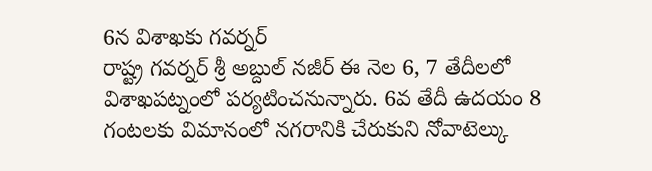6న విశాఖకు గవర్నర్
రాష్ట్ర గవర్నర్ శ్రీ అబ్దుల్ నజీర్ ఈ నెల 6, 7 తేదీలలో విశాఖపట్నంలో పర్యటించనున్నారు. 6వ తేదీ ఉదయం 8 గంటలకు విమానంలో నగరానికి చేరుకుని నోవాటెల్కు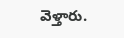వెళ్తారు.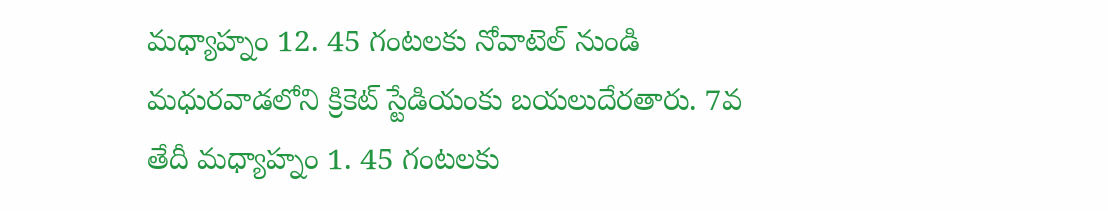మధ్యాహ్నం 12. 45 గంటలకు నోవాటెల్ నుండి మధురవాడలోని క్రికెట్ స్టేడియంకు బయలుదేరతారు. 7వ తేదీ మధ్యాహ్నం 1. 45 గంటలకు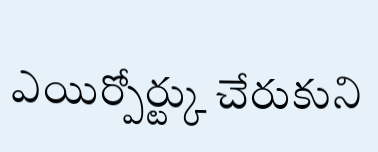ఎయిర్పోర్ట్కు చేరుకుని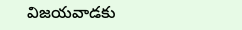విజయవాడకు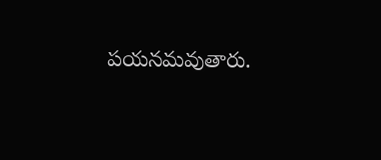పయనమవుతారు.